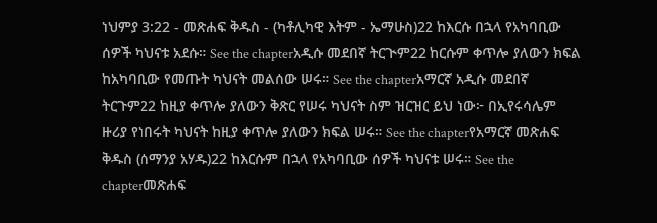ነህምያ 3:22 - መጽሐፍ ቅዱስ - (ካቶሊካዊ እትም - ኤማሁስ)22 ከእርሱ በኋላ የአካባቢው ሰዎች ካህናቱ አደሱ። See the chapterአዲሱ መደበኛ ትርጒም22 ከርሱም ቀጥሎ ያለውን ክፍል ከአካባቢው የመጡት ካህናት መልሰው ሠሩ። See the chapterአማርኛ አዲሱ መደበኛ ትርጉም22 ከዚያ ቀጥሎ ያለውን ቅጽር የሠሩ ካህናት ስም ዝርዝር ይህ ነው፦ በኢየሩሳሌም ዙሪያ የነበሩት ካህናት ከዚያ ቀጥሎ ያለውን ክፍል ሠሩ። See the chapterየአማርኛ መጽሐፍ ቅዱስ (ሰማንያ አሃዱ)22 ከእርሱም በኋላ የአካባቢው ሰዎች ካህናቱ ሠሩ። See the chapterመጽሐፍ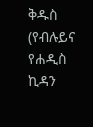ቅዱስ (የብሉይና የሐዲስ ኪዳን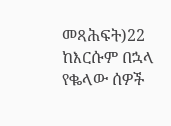መጻሕፍት)22 ከእርሱም በኋላ የቈላው ሰዎች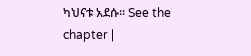ካህናቱ አደሱ። See the chapter |